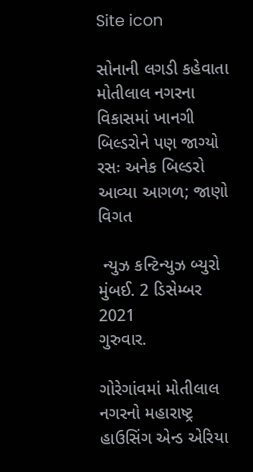Site icon

સોનાની લગડી કહેવાતા મોતીલાલ નગરના વિકાસમાં ખાનગી બિલ્ડરોને પણ જાગ્યો રસઃ અનેક બિલ્ડરો આવ્યા આગળ; જાણો વિગત

 ન્યુઝ કન્ટિન્યુઝ બ્યુરો
મુંબઈ. 2 ડિસેમ્બર 2021
ગુરુવાર.

ગોરેગાંવમાં મોતીલાલ નગરનો મહારાષ્ટ્ર હાઉસિંગ એન્ડ એરિયા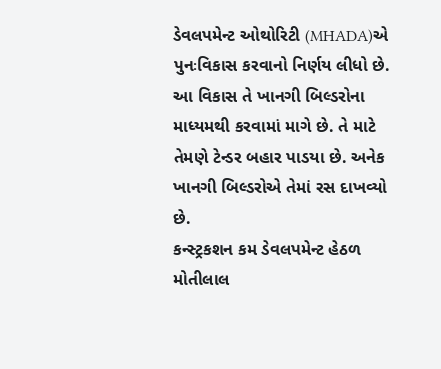ડેવલપમેન્ટ ઓથોરિટી (MHADA)એ  પુનઃવિકાસ કરવાનો નિર્ણય લીધો છે. આ વિકાસ તે ખાનગી બિલ્ડરોના માધ્યમથી કરવામાં માગે છે. તે માટે તેમણે ટેન્ડર બહાર પાડયા છે. અનેક ખાનગી બિલ્ડરોએ તેમાં રસ દાખવ્યો છે.
કન્સ્ટ્રકશન કમ ડેવલપમેન્ટ હેઠળ મોતીલાલ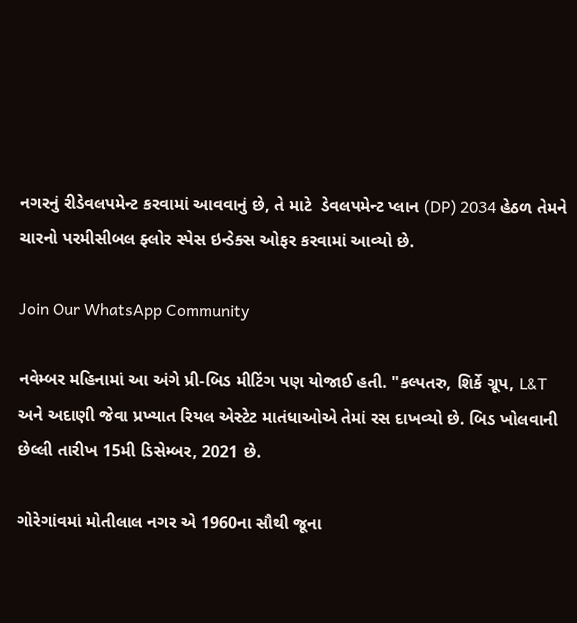નગરનું રીડેવલપમેન્ટ કરવામાં આવવાનું છે, તે માટે  ડેવલપમેન્ટ પ્લાન (DP) 2034 હેઠળ તેમને ચારનો પરમીસીબલ ફ્લોર સ્પેસ ઇન્ડેક્સ ઓફર કરવામાં આવ્યો છે.

Join Our WhatsApp Community

નવેમ્બર મહિનામાં આ અંગે પ્રી-બિડ મીટિંગ પણ યોજાઈ હતી. "કલ્પતરુ, શિર્કે ગ્રૂપ, L&T અને અદાણી જેવા પ્રખ્યાત રિયલ એસ્ટેટ માતંધાઓએ તેમાં રસ દાખવ્યો છે. બિડ ખોલવાની છેલ્લી તારીખ 15મી ડિસેમ્બર, 2021 છે.

ગોરેગાંવમાં મોતીલાલ નગર એ 1960ના સૌથી જૂના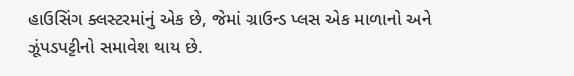હાઉસિંગ ક્લસ્ટરમાંનું એક છે, જેમાં ગ્રાઉન્ડ પ્લસ એક માળાનો અને ઝૂંપડપટ્ટીનો સમાવેશ થાય છે.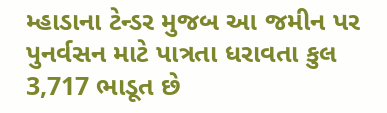મ્હાડાના ટેન્ડર મુજબ આ જમીન પર પુનર્વસન માટે પાત્રતા ધરાવતા કુલ 3,717 ભાડૂત છે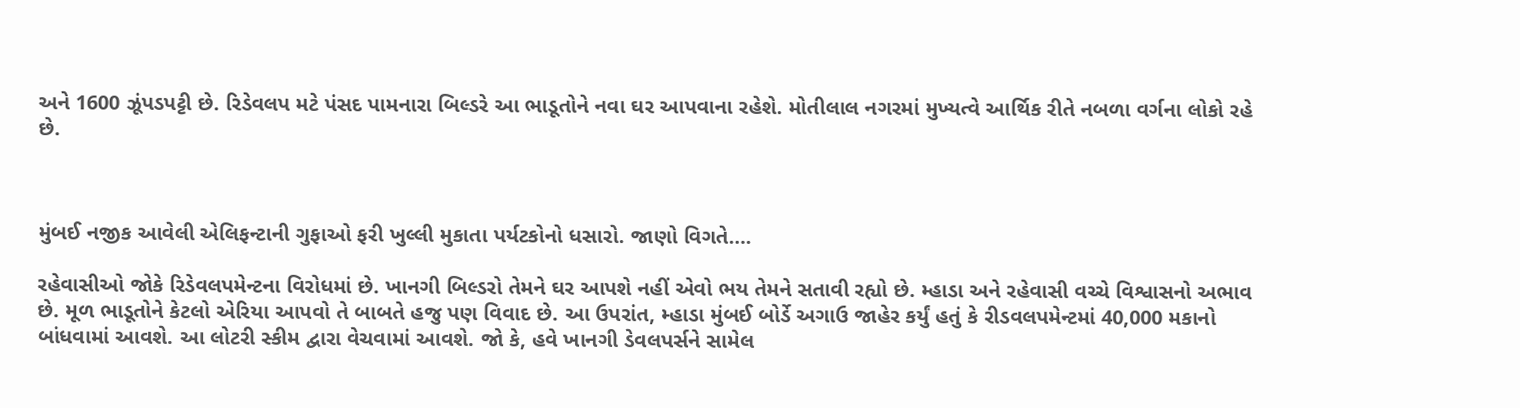અને 1600 ઝૂંપડપટ્ટી છે. રિડેવલપ મટે પંસદ પામનારા બિલ્ડરે આ ભાડૂતોને નવા ઘર આપવાના રહેશે. મોતીલાલ નગરમાં મુખ્યત્વે આર્થિક રીતે નબળા વર્ગના લોકો રહે છે.



મુંબઈ નજીક આવેલી એલિફન્ટાની ગુફાઓ ફરી ખુલ્લી મુકાતા પર્યટકોનો ધસારો. જાણો વિગતે….

રહેવાસીઓ જોકે રિડેવલપમેન્ટના વિરોધમાં છે. ખાનગી બિલ્ડરો તેમને ઘર આપશે નહીં એવો ભય તેમને સતાવી રહ્યો છે. મ્હાડા અને રહેવાસી વચ્ચે વિશ્વાસનો અભાવ છે. મૂળ ભાડૂતોને કેટલો એરિયા આપવો તે બાબતે હજુ પણ વિવાદ છે. આ ઉપરાંત, મ્હાડા મુંબઈ બોર્ડે અગાઉ જાહેર કર્યું હતું કે રીડવલપમેન્ટમાં 40,000 મકાનો બાંધવામાં આવશે. આ લોટરી સ્કીમ દ્વારા વેચવામાં આવશે. જો કે, હવે ખાનગી ડેવલપર્સને સામેલ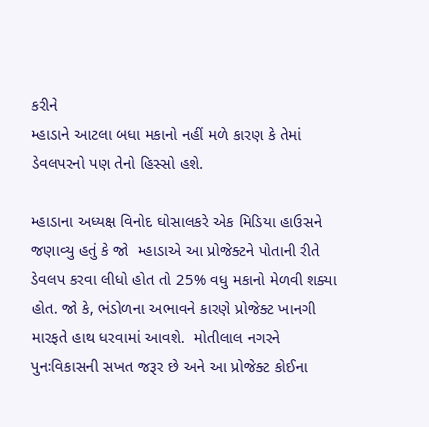કરીને
મ્હાડાને આટલા બધા મકાનો નહીં મળે કારણ કે તેમાં ડેવલપરનો પણ તેનો હિસ્સો હશે.

મ્હાડાના અધ્યક્ષ વિનોદ ઘોસાલકરે એક મિડિયા હાઉસને જણાવ્યુ હતું કે જો  મ્હાડાએ આ પ્રોજેક્ટને પોતાની રીતે ડેવલપ કરવા લીધો હોત તો 25% વધુ મકાનો મેળવી શક્યા હોત. જો કે, ભંડોળના અભાવને કારણે પ્રોજેક્ટ ખાનગી મારફતે હાથ ધરવામાં આવશે.  મોતીલાલ નગરને પુનઃવિકાસની સખત જરૂર છે અને આ પ્રોજેક્ટ કોઈના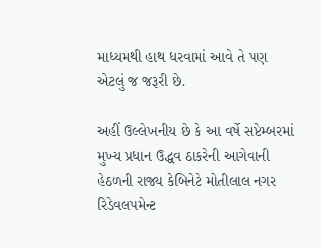માધ્યમથી હાથ ધરવામાં આવે તે પણ એટલું જ જરૂરી છે.

અહીં ઉલ્લેખનીય છે કે આ વર્ષે સપ્ટેમ્બરમાં મુખ્ય પ્રધાન ઉદ્ધવ ઠાકરેની આગેવાની હેઠળની રાજ્ય કેબિનેટે મોતીલાલ નગર રિડેવલપમેન્ટ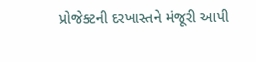પ્રોજેક્ટની દરખાસ્તને મંજૂરી આપી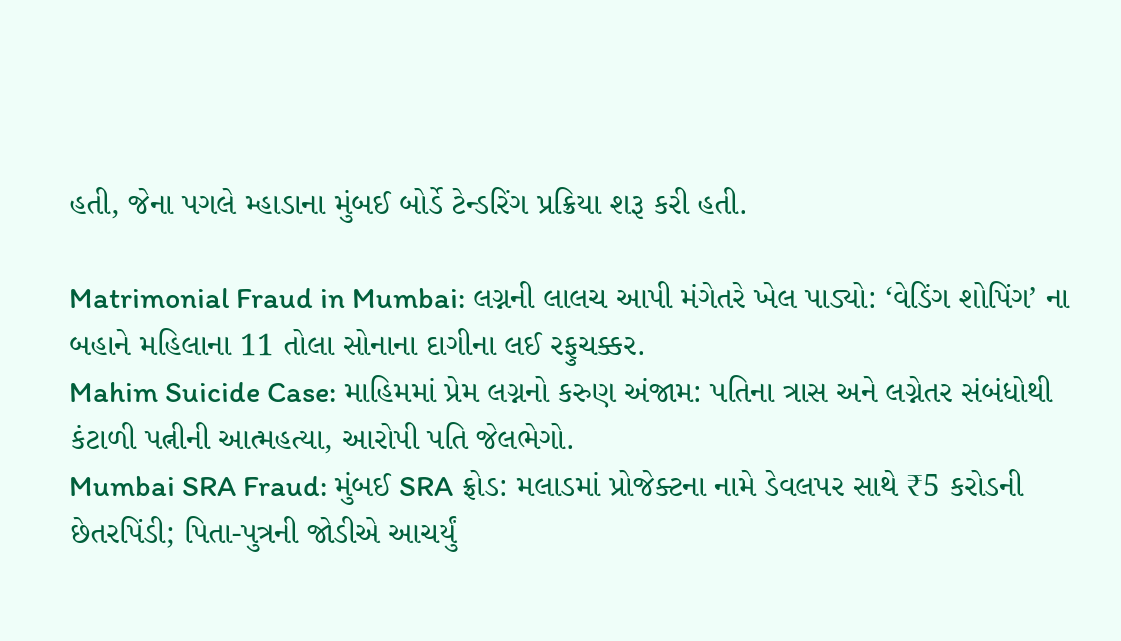હતી, જેના પગલે મ્હાડાના મુંબઈ બોર્ડે ટેન્ડરિંગ પ્રક્રિયા શરૂ કરી હતી.

Matrimonial Fraud in Mumbai: લગ્નની લાલચ આપી મંગેતરે ખેલ પાડ્યો: ‘વેડિંગ શોપિંગ’ ના બહાને મહિલાના 11 તોલા સોનાના દાગીના લઈ રફુચક્કર.
Mahim Suicide Case: માહિમમાં પ્રેમ લગ્નનો કરુણ અંજામ: પતિના ત્રાસ અને લગ્નેતર સંબંધોથી કંટાળી પત્નીની આત્મહત્યા, આરોપી પતિ જેલભેગો.
Mumbai SRA Fraud: મુંબઈ SRA ફ્રોડ: મલાડમાં પ્રોજેક્ટના નામે ડેવલપર સાથે ₹5 કરોડની છેતરપિંડી; પિતા-પુત્રની જોડીએ આચર્યું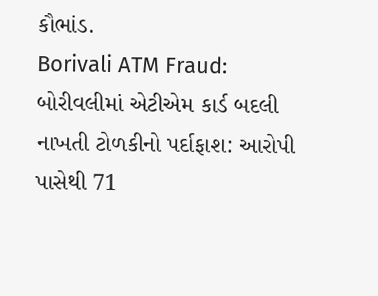કૌભાંડ.
Borivali ATM Fraud: બોરીવલીમાં એટીએમ કાર્ડ બદલી નાખતી ટોળકીનો પર્દાફાશ: આરોપી પાસેથી 71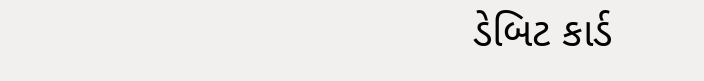ડેબિટ કાર્ડ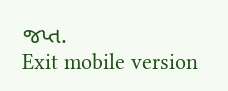જપ્ત.
Exit mobile version